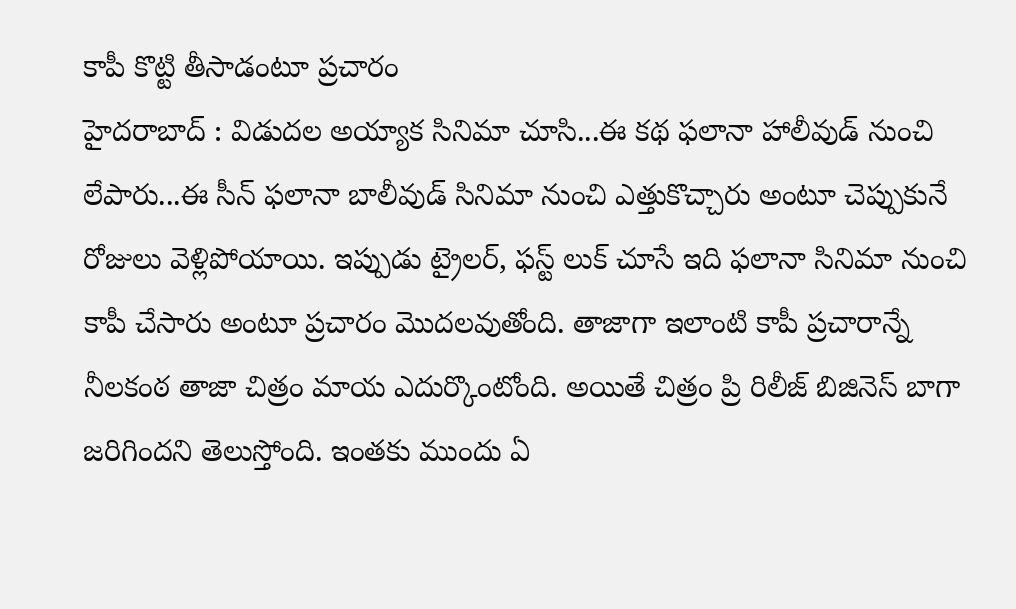కాపీ కొట్టి తీసాడంటూ ప్రచారం
హైదరాబాద్ : విడుదల అయ్యాక సినిమా చూసి...ఈ కథ ఫలానా హాలీవుడ్ నుంచి లేపారు...ఈ సీన్ ఫలానా బాలీవుడ్ సినిమా నుంచి ఎత్తుకొచ్చారు అంటూ చెప్పుకునే రోజులు వెళ్లిపోయాయి. ఇప్పుడు ట్రైలర్, ఫస్ట్ లుక్ చూసే ఇది ఫలానా సినిమా నుంచి కాపీ చేసారు అంటూ ప్రచారం మొదలవుతోంది. తాజాగా ఇలాంటి కాపీ ప్రచారాన్నే నీలకంఠ తాజా చిత్రం మాయ ఎదుర్కొంటోంది. అయితే చిత్రం ప్రి రిలీజ్ బిజినెస్ బాగా జరిగిందని తెలుస్తోంది. ఇంతకు ముందు ఏ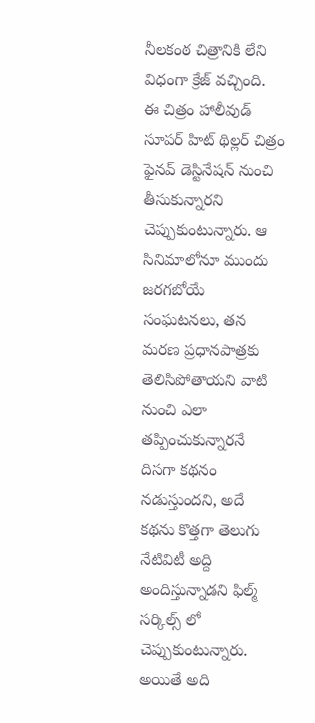నీలకంఠ చిత్రానికి లేని విధంగా క్రేజ్ వచ్చింది.
ఈ చిత్రం హాలీవుడ్ సూపర్ హిట్ థిల్లర్ చిత్రం ఫైనవ్ డెస్టినేషన్ నుంచి తీసుకున్నారని చెప్పుకుంటున్నారు. ఆ సినిమాలోనూ ముందు జరగబోయే సంఘటనలు, తన మరణ ప్రధానపాత్రకు తెలిసిపోతాయని వాటి నుంచి ఎలా తప్పించుకున్నారనే దిసగా కథనం నడుస్తుందని, అదే కథను కొత్తగా తెలుగు నేటివిటీ అద్ది అందిస్తున్నాడని ఫిల్మ్ సర్కిల్స్ లో చెప్పుకుంటున్నారు. అయితే అది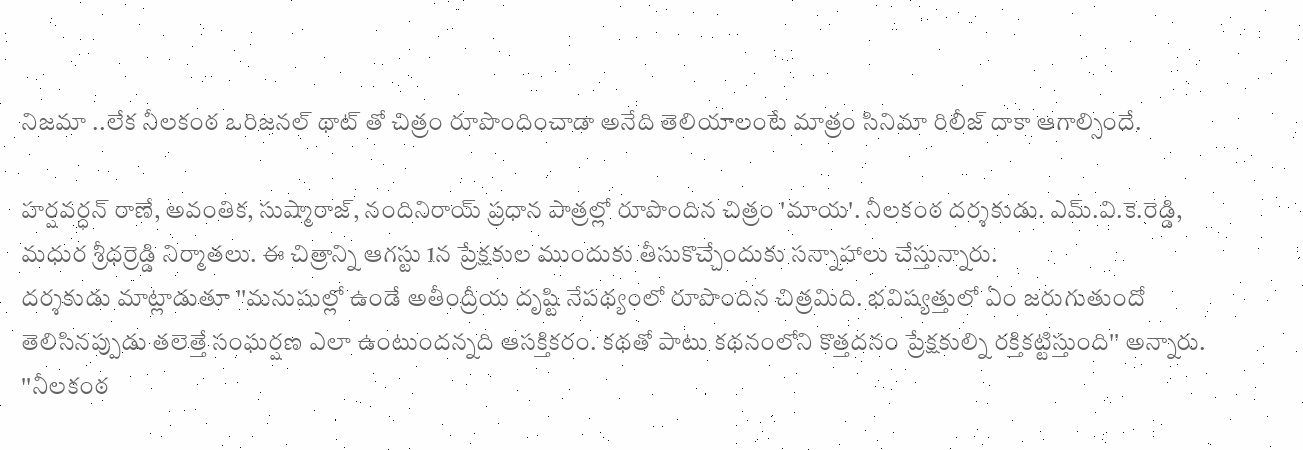నిజమా ..లేక నీలకంఠ ఒరిజనల్ థాట్ తో చిత్రం రూపొందించాడా అనేది తెలియాలంటే మాత్రం సినిమా రిలీజ్ దాకా ఆగాల్సిందే.

హర్షవర్ధన్ రాణే, అవంతిక, సుష్మారాజ్, నందినిరాయ్ ప్రధాన పాత్రల్లో రూపొందిన చిత్రం 'మాయ'. నీలకంఠ దర్శకుడు. ఎమ్.వి.కె.రెడ్డి, మధుర శ్రీధర్రెడ్డి నిర్మాతలు. ఈ చిత్రాన్ని ఆగస్టు 1న ప్రేక్షకుల ముందుకు తీసుకొచ్చేందుకు సన్నాహాలు చేస్తున్నారు.
దర్శకుడు మాట్లాడుతూ ''మనుషుల్లో ఉండే అతీంద్రీయ దృష్టి నేపథ్యంలో రూపొందిన చిత్రమిది. భవిష్యత్తులో ఏం జరుగుతుందో తెలిసినప్పుడు తలెత్తే సంఘర్షణ ఎలా ఉంటుందన్నది ఆసక్తికరం. కథతో పాటు కథనంలోని కొత్తదనం ప్రేక్షకుల్ని రక్తికట్టిస్తుంది'' అన్నారు.
''నీలకంఠ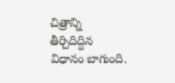చిత్రాన్ని తీర్చిదిద్దిన విధానం బాగుంది.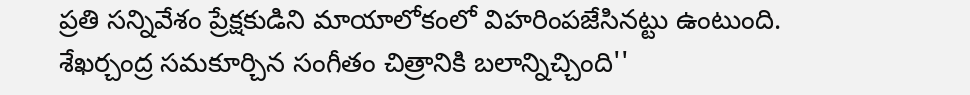ప్రతి సన్నివేశం ప్రేక్షకుడిని మాయాలోకంలో విహరింపజేసినట్టు ఉంటుంది. శేఖర్చంద్ర సమకూర్చిన సంగీతం చిత్రానికి బలాన్నిచ్చింది''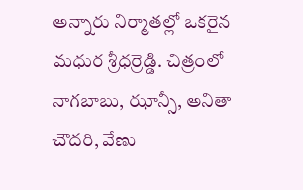అన్నారు నిర్మాతల్లో ఒకరైన మధుర శ్రీధర్రెడ్డి. చిత్రంలో నాగబాబు, ఝాన్సీ, అనితా చౌదరి, వేణు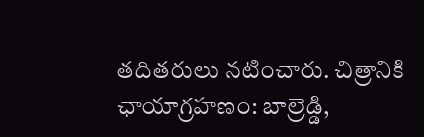తదితరులు నటించారు. చిత్రానికి ఛాయాగ్రహణం: బాల్రెడ్డి,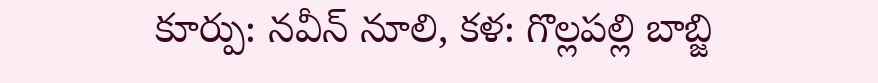కూర్పు: నవీన్ నూలి, కళ: గొల్లపల్లి బాబ్జి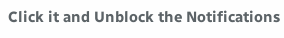Click it and Unblock the Notifications